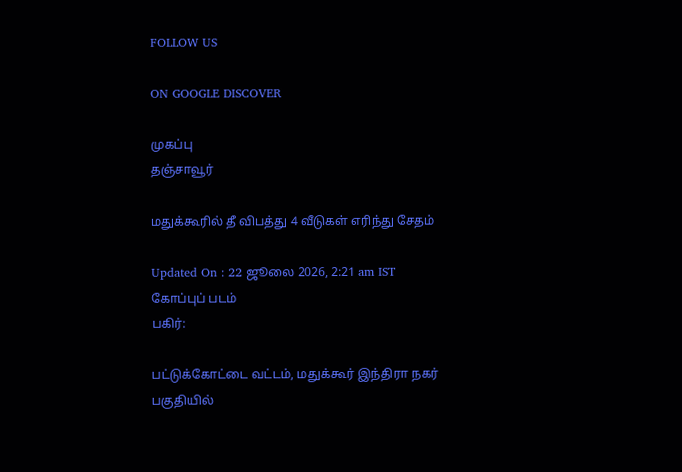FOLLOW US

ON GOOGLE DISCOVER

முகப்பு
தஞ்சாவூர்

மதுக்கூரில் தீ விபத்து 4 வீடுகள் எரிந்து சேதம்

Updated On : 22 ஜூலை 2026, 2:21 am IST
கோப்புப் படம்
பகிர்:

பட்டுக்கோட்டை வட்டம், மதுக்கூர் இந்திரா நகர் பகுதியில்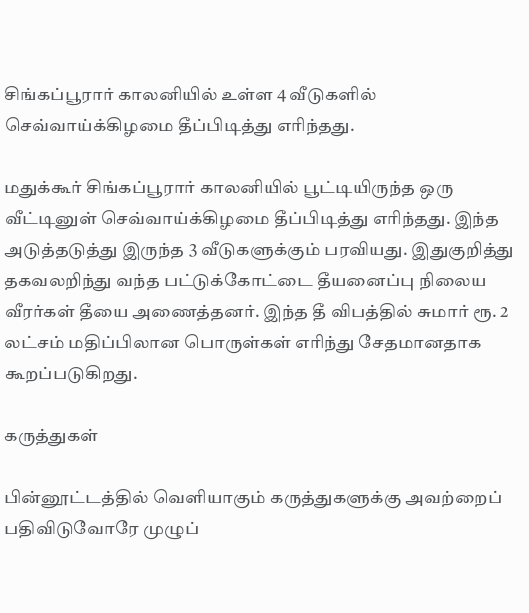சிங்கப்பூரார் காலனியில் உள்ள 4 வீடுகளில் செவ்வாய்க்கிழமை தீப்பிடித்து எரிந்தது.

மதுக்கூர் சிங்கப்பூரார் காலனியில் பூட்டியிருந்த ஒரு வீட்டினுள் செவ்வாய்க்கிழமை தீப்பிடித்து எரிந்தது. இந்த அடுத்தடுத்து இருந்த 3 வீடுகளுக்கும் பரவியது. இதுகுறித்து தகவலறிந்து வந்த பட்டுக்கோட்டை தீயனைப்பு நிலைய வீரர்கள் தீயை அணைத்தனர். இந்த தீ விபத்தில் சுமார் ரூ. 2 லட்சம் மதிப்பிலான பொருள்கள் எரிந்து சேதமானதாக கூறப்படுகிறது.

கருத்துகள்

பின்னூட்டத்தில் வெளியாகும் கருத்துகளுக்கு அவற்றைப் பதிவிடுவோரே முழுப்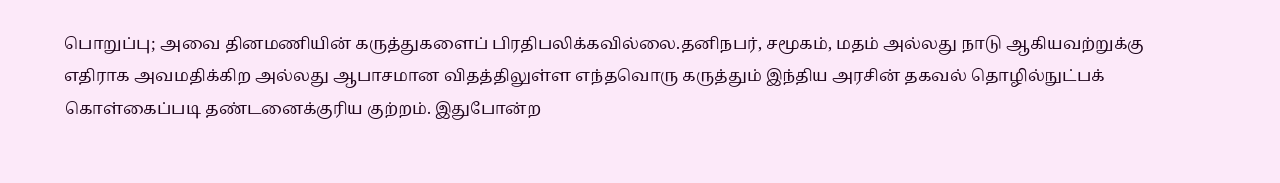பொறுப்பு; அவை தினமணியின் கருத்துகளைப் பிரதிபலிக்கவில்லை.தனிநபர், சமூகம், மதம் அல்லது நாடு ஆகியவற்றுக்கு எதிராக அவமதிக்கிற அல்லது ஆபாசமான விதத்திலுள்ள எந்தவொரு கருத்தும் இந்திய அரசின் தகவல் தொழில்நுட்பக் கொள்கைப்படி தண்டனைக்குரிய குற்றம். இதுபோன்ற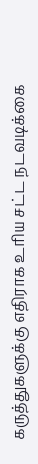கருத்துகளுக்கு எதிராக உரிய சட்ட நடவடிக்கை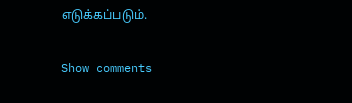எடுக்கப்படும்.

Show comments